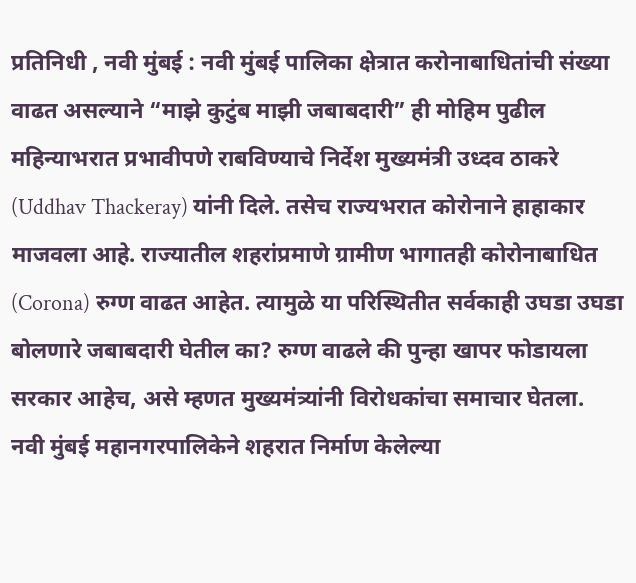प्रतिनिधी , नवी मुंबई : नवी मुंबई पालिका क्षेत्रात करोनाबाधितांची संख्या वाढत असल्याने “माझे कुटुंब माझी जबाबदारी” ही मोहिम पुढील महिन्याभरात प्रभावीपणे राबविण्याचे निर्देश मुख्यमंत्री उध्दव ठाकरे (Uddhav Thackeray) यांनी दिले. तसेच राज्यभरात कोरोनाने हाहाकार माजवला आहे. राज्यातील शहरांप्रमाणे ग्रामीण भागातही कोरोनाबाधित (Corona) रुग्ण वाढत आहेत. त्यामुळे या परिस्थितीत सर्वकाही उघडा उघडा बोलणारे जबाबदारी घेतील का? रुग्ण वाढले की पुन्हा खापर फोडायला सरकार आहेच, असे म्हणत मुख्यमंत्र्यांनी विरोधकांचा समाचार घेतला.
नवी मुंबई महानगरपालिकेने शहरात निर्माण केलेल्या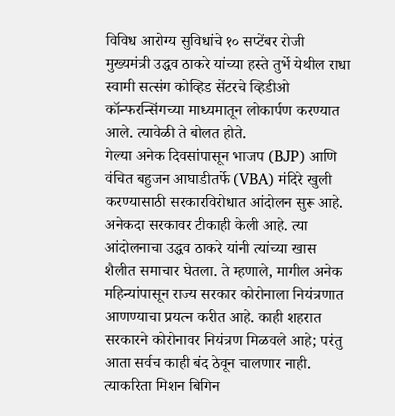विविध आरोग्य सुविधांचे १० सप्टेंबर रोजी मुख्यमंत्री उद्धव ठाकरे यांच्या हस्ते तुर्भे येथील राधा स्वामी सत्संग कोव्हिड सेंटरचे व्हिडीओ कॉन्फरन्सिंगच्या माध्यमातून लोकार्पण करण्यात आले. त्यावेळी ते बोलत होते.
गेल्या अनेक दिवसांपासून भाजप (BJP) आणि वंचित बहुजन आघाडीतर्फे (VBA) मंदिरे खुली करण्यासाठी सरकारविरोधात आंदोलन सुरू आहे. अनेकदा सरकावर टीकाही केली आहे. त्या आंदोलनाचा उद्धव ठाकरे यांनी त्यांच्या खास शैलीत समाचार घेतला. ते म्हणाले, मागील अनेक महिन्यांपासून राज्य सरकार कोरोनाला नियंत्रणात आणण्याचा प्रयत्न करीत आहे. काही शहरात सरकारने कोरोनावर नियंत्रण मिळवले आहे; परंतु आता सर्वच काही बंद ठेवून चालणार नाही. त्याकरिता मिशन बिगिन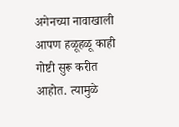अगेनच्या नावाखाली आपण हळूहळू काही गोष्टी सुरू करीत आहोत. त्यामुळे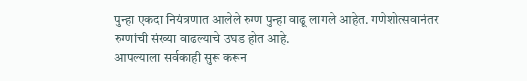पुन्हा एकदा नियंत्रणात आलेले रुग्ण पुन्हा वाढू लागले आहेत. गणेशोत्सवानंतर रुग्णांची संख्या वाढल्याचे उघड होत आहे.
आपल्याला सर्वकाही सुरू करून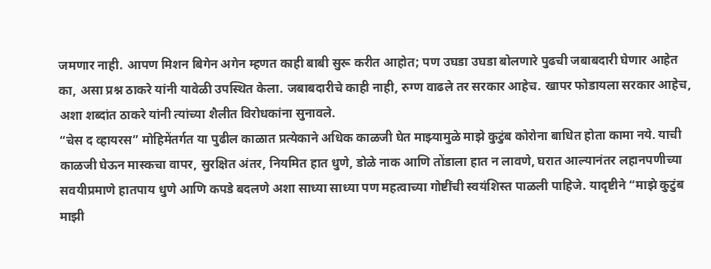जमणार नाही. आपण मिशन बिगेन अगेन म्हणत काही बाबी सुरू करीत आहोत; पण उघडा उघडा बोलणारे पुढची जबाबदारी घेणार आहेत का, असा प्रश्न ठाकरे यांनी यावेळी उपस्थित केला. जबाबदारीचे काही नाही, रुग्ण वाढले तर सरकार आहेच. खापर फोडायला सरकार आहेच, अशा शब्दांत ठाकरे यांनी त्यांच्या शैलीत विरोधकांना सुनावले.
“चेस द व्हायरस” मोहिमेंतर्गत या पुढील काळात प्रत्येकाने अधिक काळजी घेत माझ्यामुळे माझे कुटुंब कोरोना बाधित होता कामा नये. याची काळजी घेऊन मास्कचा वापर, सुरक्षित अंतर, नियमित हात धुणे, डोळे नाक आणि तोंडाला हात न लावणे, घरात आल्यानंतर लहानपणीच्या सवयीप्रमाणे हातपाय धुणे आणि कपडे बदलणे अशा साध्या साध्या पण महत्वाच्या गोष्टींची स्वयंशिस्त पाळली पाहिजे. यादृष्टीने “माझे कुटुंब माझी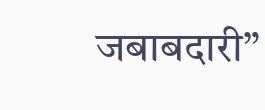जबाबदारी”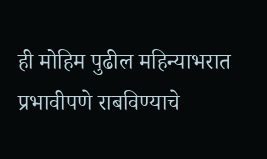ही मोहिम पुढील महिन्याभरात प्रभावीपणे राबविण्याचे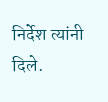निर्देश त्यांनी दिले.